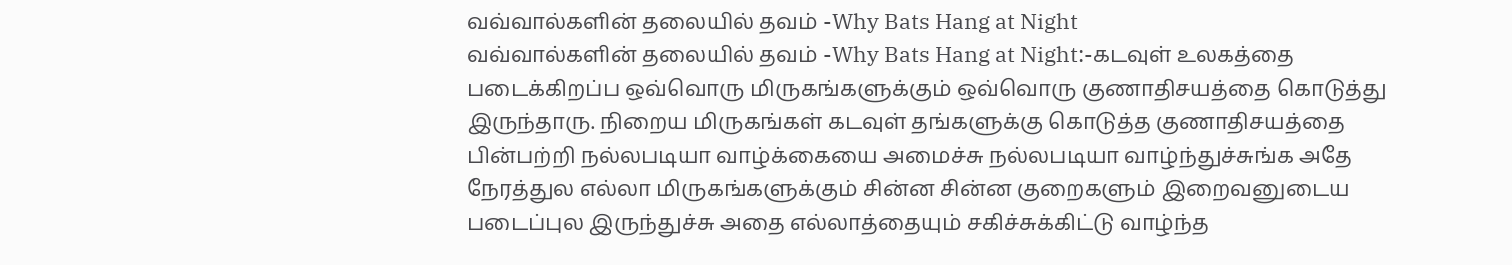வவ்வால்களின் தலையில் தவம் -Why Bats Hang at Night
வவ்வால்களின் தலையில் தவம் -Why Bats Hang at Night:-கடவுள் உலகத்தை படைக்கிறப்ப ஒவ்வொரு மிருகங்களுக்கும் ஒவ்வொரு குணாதிசயத்தை கொடுத்து இருந்தாரு. நிறைய மிருகங்கள் கடவுள் தங்களுக்கு கொடுத்த குணாதிசயத்தை பின்பற்றி நல்லபடியா வாழ்க்கையை அமைச்சு நல்லபடியா வாழ்ந்துச்சுங்க அதே நேரத்துல எல்லா மிருகங்களுக்கும் சின்ன சின்ன குறைகளும் இறைவனுடைய படைப்புல இருந்துச்சு அதை எல்லாத்தையும் சகிச்சுக்கிட்டு வாழ்ந்த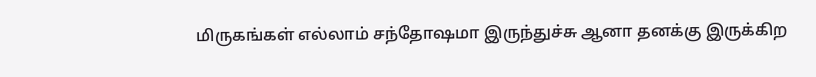மிருகங்கள் எல்லாம் சந்தோஷமா இருந்துச்சு ஆனா தனக்கு இருக்கிற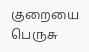குறையை பெருசு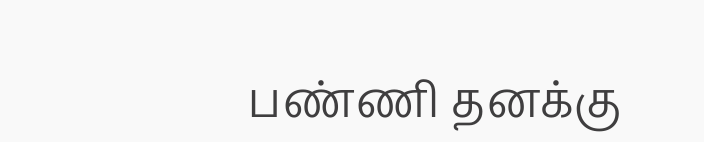பண்ணி தனக்கு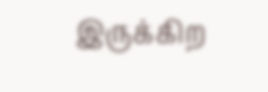இருக்கிற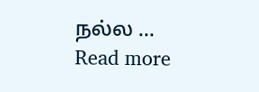நல்ல … Read more